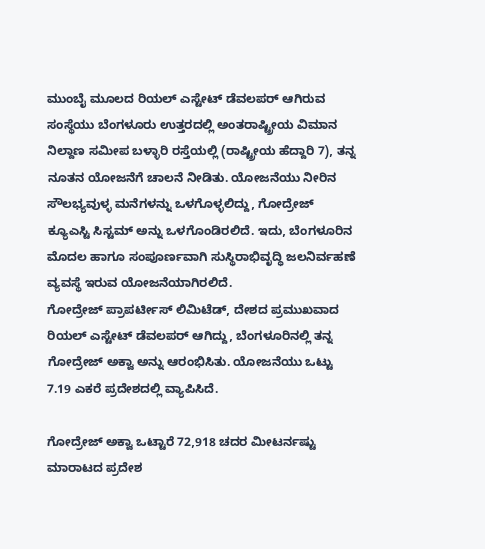ಮುಂಬೈ ಮೂಲದ ರಿಯಲ್ ಎಸ್ಟೇಟ್ ಡೆವಲಪರ್ ಆಗಿರುವ ಸಂಸ್ಥೆಯು ಬೆಂಗಳೂರು ಉತ್ತರದಲ್ಲಿ ಅಂತರಾಷ್ಟ್ರೀಯ ವಿಮಾನ ನಿಲ್ದಾಣ ಸಮೀಪ ಬಳ್ಳಾರಿ ರಸ್ತೆಯಲ್ಲಿ (ರಾಷ್ಟ್ರೀಯ ಹೆದ್ದಾರಿ 7), ತನ್ನ ನೂತನ ಯೋಜನೆಗೆ ಚಾಲನೆ ನೀಡಿತು. ಯೋಜನೆಯು ನೀರಿನ ಸೌಲಭ್ಯವುಳ್ಳ ಮನೆಗಳನ್ನು ಒಳಗೊಳ್ಳಲಿದ್ದು, ಗೋದ್ರೇಜ್ ಕ್ಯೂಎಸ್ಟಿ ಸಿಸ್ಟಮ್ ಅನ್ನು ಒಳಗೊಂಡಿರಲಿದೆ. ಇದು, ಬೆಂಗಳೂರಿನ ಮೊದಲ ಹಾಗೂ ಸಂಪೂರ್ಣವಾಗಿ ಸುಸ್ಥಿರಾಭಿವೃದ್ಧಿ ಜಲನಿರ್ವಹಣೆ ವ್ಯವಸ್ಥೆ ಇರುವ ಯೋಜನೆಯಾಗಿರಲಿದೆ.
ಗೋದ್ರೇಜ್ ಪ್ರಾಪರ್ಟೀಸ್ ಲಿಮಿಟೆಡ್, ದೇಶದ ಪ್ರಮುಖವಾದ ರಿಯಲ್ ಎಸ್ಟೇಟ್ ಡೆವಲಪರ್ ಆಗಿದ್ದು, ಬೆಂಗಳೂರಿನಲ್ಲಿ ತನ್ನ ಗೋದ್ರೇಜ್ ಅಕ್ವಾ ಅನ್ನು ಆರಂಭಿಸಿತು. ಯೋಜನೆಯು ಒಟ್ಟು 7.19 ಎಕರೆ ಪ್ರದೇಶದಲ್ಲಿ ವ್ಯಾಪಿಸಿದೆ.

ಗೋದ್ರೇಜ್ ಅಕ್ವಾ ಒಟ್ಟಾರೆ 72,918 ಚದರ ಮೀಟರ್ನಷ್ಟು ಮಾರಾಟದ ಪ್ರದೇಶ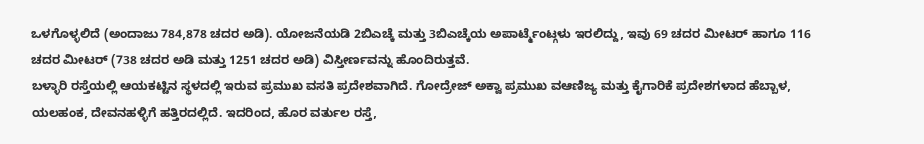ಒಳಗೊಳ್ಳಲಿದೆ (ಅಂದಾಜು 784,878 ಚದರ ಅಡಿ). ಯೋಜನೆಯಡಿ 2ಬಿಎಚ್ಕೆ ಮತ್ತು 3ಬಿಎಚ್ಕೆಯ ಅಪಾರ್ಟ್ಮೆಂಟ್ಗಳು ಇರಲಿದ್ದು, ಇವು 69 ಚದರ ಮೀಟರ್ ಹಾಗೂ 116 ಚದರ ಮೀಟರ್ (738 ಚದರ ಅಡಿ ಮತ್ತು 1251 ಚದರ ಅಡಿ) ವಿಸ್ತೀರ್ಣವನ್ನು ಹೊಂದಿರುತ್ತವೆ.
ಬಳ್ಳಾರಿ ರಸ್ತೆಯಲ್ಲಿ ಆಯಕಟ್ಟಿನ ಸ್ಥಳದಲ್ಲಿ ಇರುವ ಪ್ರಮುಖ ವಸತಿ ಪ್ರದೇಶವಾಗಿದೆ. ಗೋದ್ರೇಜ್ ಅಕ್ವಾ ಪ್ರಮುಖ ವಆಣಿಜ್ಯ ಮತ್ತು ಕೈಗಾರಿಕೆ ಪ್ರದೇಶಗಳಾದ ಹೆಬ್ಬಾಳ, ಯಲಹಂಕ, ದೇವನಹಳ್ಳಿಗೆ ಹತ್ತಿರದಲ್ಲಿದೆ. ಇದರಿಂದ, ಹೊರ ವರ್ತುಲ ರಸ್ತೆ,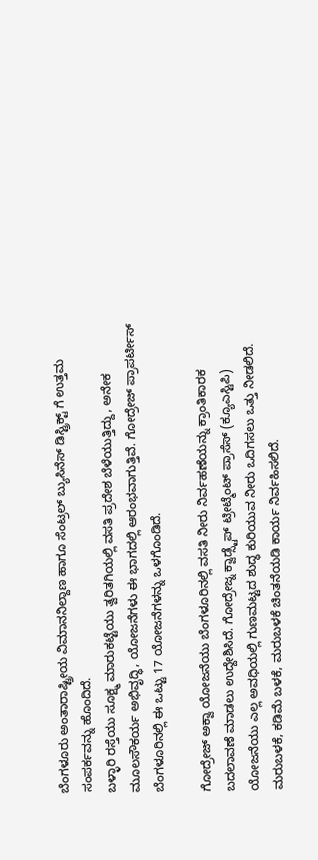ಬೆಂಗಳೂರು ಅಂತಾರಾಷ್ಟ್ರೀಯ ವಿಮಾನನಿಲ್ದಾಣ ಹಾಗೂ ಸೆಂಟ್ರಲ್ ಬ್ಯುಸಿನೆಸ್ ಡಿಸ್ಟ್ರಿಕ್ಟ್ ಗೆ ಉತ್ತಮ ಸಂಪರ್ಕವನ್ನು ಹೊಂದಿದೆ.
ಬಳ್ಳಾರಿ ರಸ್ತೆಯು ಸೂಕ್ಷ್ಮ ಮಾರುಕಟ್ಟೆಯು ತ್ವರಿತಗಿಯಲ್ಲಿ ವಸತಿ ಪ್ರದೇಶ ಬೆಳೆಯುತ್ತಿದ್ದು, ಅನೇಕ ಮೂಲಸೌಕರ್ಯ ಅಭಿವೃದ್ಧಿ, ಯೋಜನೆಗಳು ಈ ಭಾಗದಲ್ಲಿ ಆರಂಭವಾಗುತ್ತಿವೆ. ಗೋದ್ರೇಜ್ ಪ್ರಾಪರ್ಟೀಸ್ ಬೆಂಗಳೂರಿನಲ್ಲಿ ಈ ಒಟ್ಟು 17 ಯೋಜನೆಗಳನ್ನು ಒಳಗೊಂಡಿದೆ.

ಗೋದ್ರೇಜ್ ಅಕ್ವಾ ಯೋಜನೆಯು ಬೆಂಗಳೂರಿನಲ್ಲಿ ವಸತಿ ನೀರು ನಿರ್ವಹಣೆಯನ್ನು ಕ್ರಾಂತಿಕಾರಕ ಬದಲಾವಣೆ ಮಾಡಲು ಉದ್ದೇಶಿಸಿದೆ. ಗೋದ್ರೇಜ್ನ ಕ್ವಾಡ್ಸ್ಟೆಪ್ ಟ್ರೀಟ್ಮೆಂಟ್ ಪ್ರಾಸೆಸ್ (ಕ್ಯೂಎಸ್ಟಿಪಿ) ಯೋಜನೆಯು ಎಲ್ಲ ಅವಧಿಯಲ್ಲಿ ಗುಣಮಟ್ಟದ ಶುದ್ಧ ಕುರಿಯುವ ನೀರು ಒದಿಗಸಲು ಒತ್ತು ನೀಡಲಿದೆ.
ಮರುಬಳಕೆ, ಕಡಿಮೆ ಬಳಕೆ, ಮರುಬಳಕೆ ಚಿಂತನೆಯಡಿ ಕಾರ್ಯ ನಿರ್ವಹಿಸಲಿದೆ.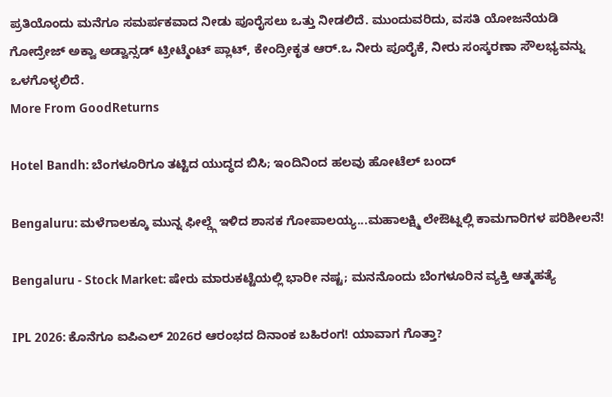ಪ್ರತಿಯೊಂದು ಮನೆಗೂ ಸಮರ್ಪಕವಾದ ನೀಡು ಪೂರೈಸಲು ಒತ್ತು ನೀಡಲಿದೆ. ಮುಂದುವರಿದು, ವಸತಿ ಯೋಜನೆಯಡಿ ಗೋದ್ರೇಜ್ ಅಕ್ವಾ ಅಡ್ವಾನ್ಸಡ್ ಟ್ರೀಟ್ಮೆಂಟ್ ಪ್ಲಾಟ್, ಕೇಂದ್ರೀಕೃತ ಆರ್.ಒ ನೀರು ಪೂರೈಕೆ, ನೀರು ಸಂಸ್ಕರಣಾ ಸೌಲಭ್ಯವನ್ನು ಒಳಗೊಳ್ಳಲಿದೆ.
More From GoodReturns

Hotel Bandh: ಬೆಂಗಳೂರಿಗೂ ತಟ್ಟಿದ ಯುದ್ಧದ ಬಿಸಿ; ಇಂದಿನಿಂದ ಹಲವು ಹೋಟೆಲ್ ಬಂದ್

Bengaluru: ಮಳೆಗಾಲಕ್ಕೂ ಮುನ್ನ ಫೀಲ್ಡ್ಗೆ ಇಳಿದ ಶಾಸಕ ಗೋಪಾಲಯ್ಯ...ಮಹಾಲಕ್ಷ್ಮಿ ಲೇಔಟ್ನಲ್ಲಿ ಕಾಮಗಾರಿಗಳ ಪರಿಶೀಲನೆ!

Bengaluru - Stock Market: ಷೇರು ಮಾರುಕಟ್ಟೆಯಲ್ಲಿ ಭಾರೀ ನಷ್ಟ; ಮನನೊಂದು ಬೆಂಗಳೂರಿನ ವ್ಯಕ್ತಿ ಆತ್ಮಹತ್ಯೆ

IPL 2026: ಕೊನೆಗೂ ಐಪಿಎಲ್ 2026ರ ಆರಂಭದ ದಿನಾಂಕ ಬಹಿರಂಗ! ಯಾವಾಗ ಗೊತ್ತಾ?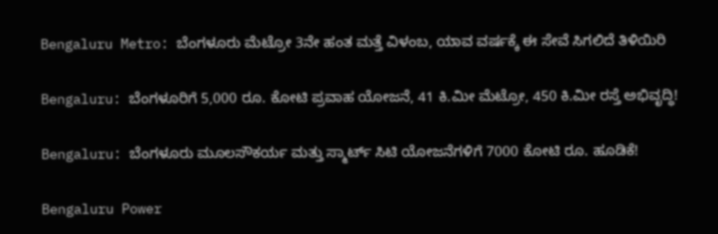Bengaluru Metro: ಬೆಂಗಳೂರು ಮೆಟ್ರೋ 3ನೇ ಹಂತ ಮತ್ತೆ ವಿಳಂಬ, ಯಾವ ವರ್ಷಕ್ಕೆ ಈ ಸೇವೆ ಸಿಗಲಿದೆ ತಿಳಿಯಿರಿ

Bengaluru: ಬೆಂಗಳೂರಿಗೆ 5,000 ರೂ. ಕೋಟಿ ಪ್ರವಾಹ ಯೋಜನೆ, 41 ಕಿ.ಮೀ ಮೆಟ್ರೋ, 450 ಕಿ.ಮೀ ರಸ್ತೆ ಅಭಿವೃದ್ಧಿ!

Bengaluru: ಬೆಂಗಳೂರು ಮೂಲಸೌಕರ್ಯ ಮತ್ತು ಸ್ಮಾರ್ಟ್ ಸಿಟಿ ಯೋಜನೆಗಳಿಗೆ 7000 ಕೋಟಿ ರೂ. ಹೂಡಿಕೆ!

Bengaluru Power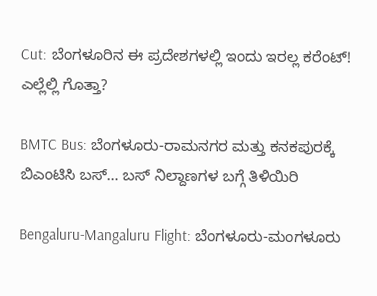Cut: ಬೆಂಗಳೂರಿನ ಈ ಪ್ರದೇಶಗಳಲ್ಲಿ ಇಂದು ಇರಲ್ಲ ಕರೆಂಟ್! ಎಲ್ಲೆಲ್ಲಿ ಗೊತ್ತಾ?

BMTC Bus: ಬೆಂಗಳೂರು-ರಾಮನಗರ ಮತ್ತು ಕನಕಪುರಕ್ಕೆ ಬಿಎಂಟಿಸಿ ಬಸ್… ಬಸ್ ನಿಲ್ದಾಣಗಳ ಬಗ್ಗೆ ತಿಳಿಯಿರಿ

Bengaluru-Mangaluru Flight: ಬೆಂಗಳೂರು-ಮಂಗಳೂರು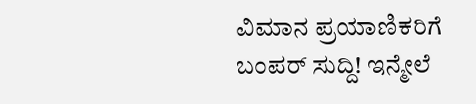ವಿಮಾನ ಪ್ರಯಾಣಿಕರಿಗೆ ಬಂಪರ್ ಸುದ್ದಿ! ಇನ್ಮೇಲೆ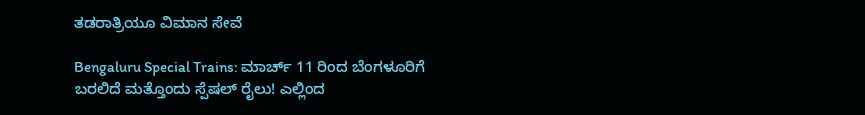ತಡರಾತ್ರಿಯೂ ವಿಮಾನ ಸೇವೆ

Bengaluru Special Trains: ಮಾರ್ಚ್ 11 ರಿಂದ ಬೆಂಗಳೂರಿಗೆ ಬರಲಿದೆ ಮತ್ತೊಂದು ಸ್ಪೆಷಲ್ ರೈಲು! ಎಲ್ಲಿಂದ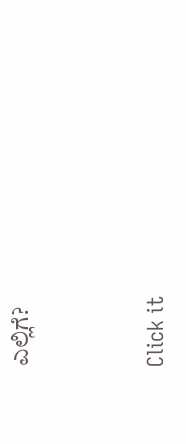ಎಲ್ಲಿಗೆ?



Click it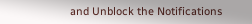and Unblock the Notifications